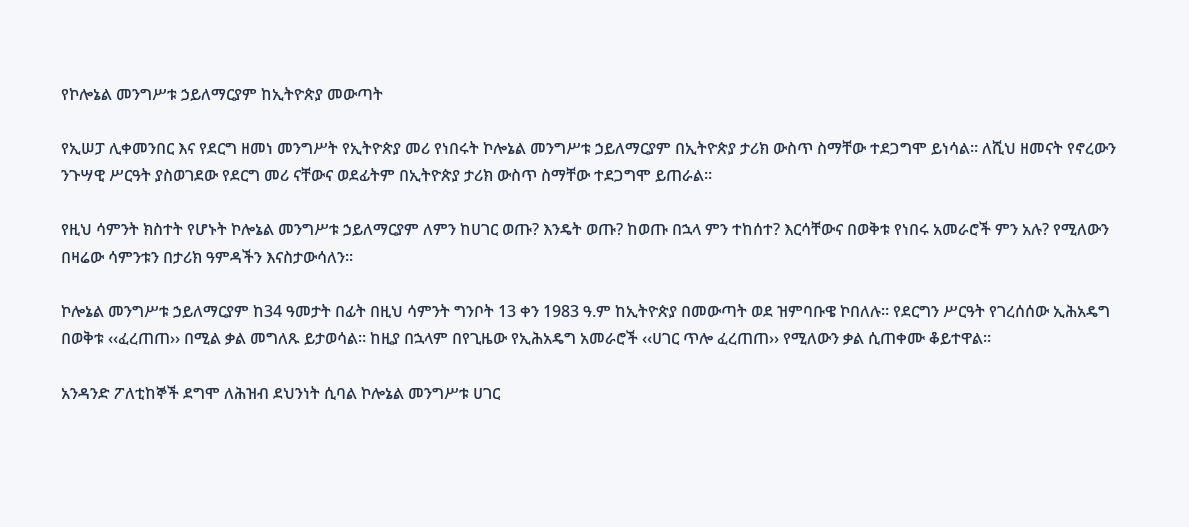የኮሎኔል መንግሥቱ ኃይለማርያም ከኢትዮጵያ መውጣት

የኢሠፓ ሊቀመንበር እና የደርግ ዘመነ መንግሥት የኢትዮጵያ መሪ የነበሩት ኮሎኔል መንግሥቱ ኃይለማርያም በኢትዮጵያ ታሪክ ውስጥ ስማቸው ተደጋግሞ ይነሳል። ለሺህ ዘመናት የኖረውን ንጉሣዊ ሥርዓት ያስወገደው የደርግ መሪ ናቸውና ወደፊትም በኢትዮጵያ ታሪክ ውስጥ ስማቸው ተደጋግሞ ይጠራል።

የዚህ ሳምንት ክስተት የሆኑት ኮሎኔል መንግሥቱ ኃይለማርያም ለምን ከሀገር ወጡ? እንዴት ወጡ? ከወጡ በኋላ ምን ተከሰተ? እርሳቸውና በወቅቱ የነበሩ አመራሮች ምን አሉ? የሚለውን በዛሬው ሳምንቱን በታሪክ ዓምዳችን እናስታውሳለን።

ኮሎኔል መንግሥቱ ኃይለማርያም ከ34 ዓመታት በፊት በዚህ ሳምንት ግንቦት 13 ቀን 1983 ዓ.ም ከኢትዮጵያ በመውጣት ወደ ዝምባቡዌ ኮበለሉ። የደርግን ሥርዓት የገረሰሰው ኢሕአዴግ በወቅቱ ‹‹ፈረጠጠ›› በሚል ቃል መግለጹ ይታወሳል። ከዚያ በኋላም በየጊዜው የኢሕአዴግ አመራሮች ‹‹ሀገር ጥሎ ፈረጠጠ›› የሚለውን ቃል ሲጠቀሙ ቆይተዋል።

አንዳንድ ፖለቲከኞች ደግሞ ለሕዝብ ደህንነት ሲባል ኮሎኔል መንግሥቱ ሀገር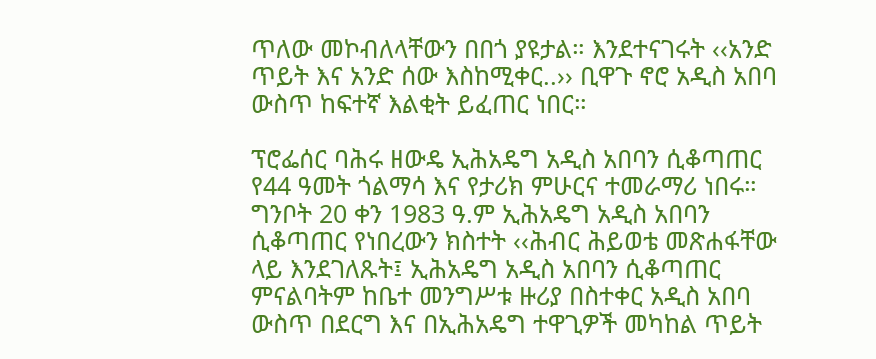ጥለው መኮብለላቸውን በበጎ ያዩታል። እንደተናገሩት ‹‹አንድ ጥይት እና አንድ ሰው እስከሚቀር..›› ቢዋጉ ኖሮ አዲስ አበባ ውስጥ ከፍተኛ እልቂት ይፈጠር ነበር።

ፕሮፌሰር ባሕሩ ዘውዴ ኢሕአዴግ አዲስ አበባን ሲቆጣጠር የ44 ዓመት ጎልማሳ እና የታሪክ ምሁርና ተመራማሪ ነበሩ። ግንቦት 20 ቀን 1983 ዓ.ም ኢሕአዴግ አዲስ አበባን ሲቆጣጠር የነበረውን ክስተት ‹‹ሕብር ሕይወቴ መጽሐፋቸው ላይ እንደገለጹት፤ ኢሕአዴግ አዲስ አበባን ሲቆጣጠር ምናልባትም ከቤተ መንግሥቱ ዙሪያ በስተቀር አዲስ አበባ ውስጥ በደርግ እና በኢሕአዴግ ተዋጊዎች መካከል ጥይት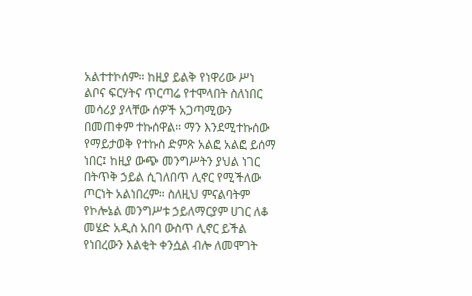አልተተኮሰም። ከዚያ ይልቅ የነዋሪው ሥነ ልቦና ፍርሃትና ጥርጣሬ የተሞላበት ስለነበር መሳሪያ ያላቸው ሰዎች አጋጣሚውን በመጠቀም ተኩሰዋል። ማን እንደሚተኩሰው የማይታወቅ የተኩስ ድምጽ አልፎ አልፎ ይሰማ ነበር፤ ከዚያ ውጭ መንግሥትን ያህል ነገር በትጥቅ ኃይል ሲገለበጥ ሊኖር የሚችለው ጦርነት አልነበረም። ስለዚህ ምናልባትም የኮሎኔል መንግሥቱ ኃይለማርያም ሀገር ለቆ መሄድ አዲስ አበባ ውስጥ ሊኖር ይችል የነበረውን እልቂት ቀንሷል ብሎ ለመሞገት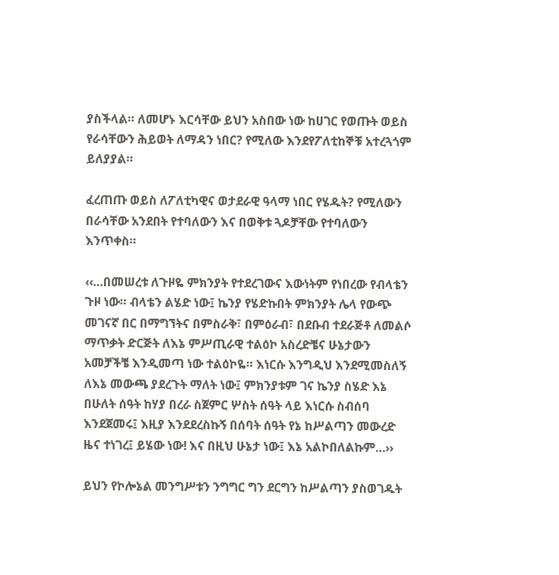ያስችላል። ለመሆኑ እርሳቸው ይህን አስበው ነው ከሀገር የወጡት ወይስ የራሳቸውን ሕይወት ለማዳን ነበር? የሚለው እንደየፖለቲከኞቹ አተረጓጎም ይለያያል።

ፈረጠጡ ወይስ ለፖለቲካዊና ወታደራዊ ዓላማ ነበር የሄዱት? የሚለውን በራሳቸው አንደበት የተባለውን እና በወቅቱ ጓዶቻቸው የተባለውን እንጥቀስ።

‹‹…በመሠረቱ ለጉዞዬ ምክንያት የተደረገውና እውነትም የነበረው የብላቴን ጉዞ ነው። ብላቴን ልሄድ ነው፤ ኬንያ የሄድኩበት ምክንያት ሌላ የውጭ መገናኛ በር በማግኘትና በምስራቅ፣ በምዕራብ፣ በደቡብ ተደራጅቶ ለመልሶ ማጥቃት ድርጅት ለእኔ ምሥጢራዊ ተልዕኮ አስረድቼና ሁኔታውን አመቻችቼ እንዲመጣ ነው ተልዕኮዬ። እነርሱ እንግዲህ እንደሚመስለኝ ለእኔ መውጫ ያደረጉት ማለት ነው፤ ምክንያቱም ገና ኬንያ ስሄድ እኔ በሁለት ሰዓት ከሃያ በረራ ስጀምር ሦስት ሰዓት ላይ እነርሱ ስብሰባ እንደጀመሩ፤ እዚያ እንደደረስኩኝ በሰባት ሰዓት የኔ ከሥልጣን መውረድ ዜና ተነገረ፤ ይሄው ነው! እና በዚህ ሁኔታ ነው፤ እኔ አልኮበለልኩም…››

ይህን የኮሎኔል መንግሥቱን ንግግር ግን ደርግን ከሥልጣን ያስወገዱት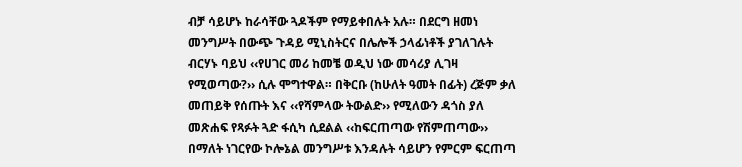ብቻ ሳይሆኑ ከራሳቸው ጓዶችም የማይቀበሉት አሉ። በደርግ ዘመነ መንግሥት በውጭ ጉዳይ ሚኒስትርና በሌሎች ኃላፊነቶች ያገለገሉት ብርሃኑ ባይህ ‹‹የሀገር መሪ ከመቼ ወዲህ ነው መሳሪያ ሊገዛ የሚወጣው?›› ሲሉ ሞግተዋል። በቅርቡ (ከሁለት ዓመት በፊት) ረጅም ቃለ መጠይቅ የሰጡት እና ‹‹የሻምላው ትውልድ›› የሚለውን ዳጎስ ያለ መጽሐፍ የጻፉት ጓድ ፋሲካ ሲደልል ‹‹ከፍርጠጣው የሽምጠጣው›› በማለት ነገርየው ኮሎኔል መንግሥቱ እንዳሉት ሳይሆን የምርም ፍርጠጣ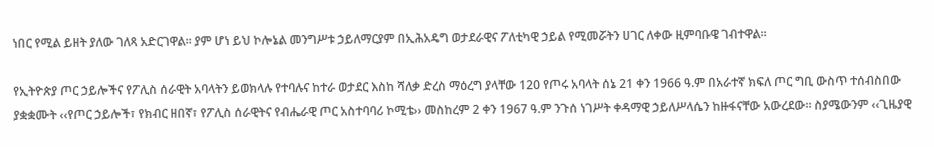ነበር የሚል ይዘት ያለው ገለጻ አድርገዋል። ያም ሆነ ይህ ኮሎኔል መንግሥቱ ኃይለማርያም በኢሕአዴግ ወታደራዊና ፖለቲካዊ ኃይል የሚመሯትን ሀገር ለቀው ዚምባቡዌ ገብተዋል።

የኢትዮጵያ ጦር ኃይሎችና የፖሊስ ሰራዊት አባላትን ይወክላሉ የተባሉና ከተራ ወታደር እስከ ሻለቃ ድረስ ማዕረግ ያላቸው 120 የጦሩ አባላት ሰኔ 21 ቀን 1966 ዓ.ም በአራተኛ ክፍለ ጦር ግቢ ውስጥ ተሰብስበው ያቋቋሙት ‹‹የጦር ኃይሎች፣ የክብር ዘበኛ፣ የፖሊስ ሰራዊትና የብሔራዊ ጦር አስተባባሪ ኮሚቴ›› መስከረም 2 ቀን 1967 ዓ.ም ንጉሰ ነገሥት ቀዳማዊ ኃይለሥላሴን ከዙፋናቸው አውረደው። ስያሜውንም ‹‹ጊዜያዊ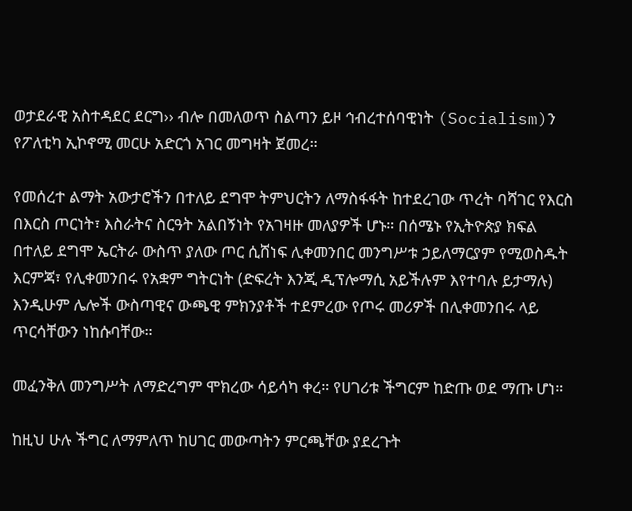ወታደራዊ አስተዳደር ደርግ›› ብሎ በመለወጥ ስልጣን ይዞ ኅብረተሰባዊነት (Socialism)ን የፖለቲካ ኢኮኖሚ መርሁ አድርጎ አገር መግዛት ጀመረ።

የመሰረተ ልማት አውታሮችን በተለይ ደግሞ ትምህርትን ለማስፋፋት ከተደረገው ጥረት ባሻገር የእርስ በእርስ ጦርነት፣ እስራትና ስርዓት አልበኝነት የአገዛዙ መለያዎች ሆኑ። በሰሜኑ የኢትዮጵያ ክፍል በተለይ ደግሞ ኤርትራ ውስጥ ያለው ጦር ሲሸነፍ ሊቀመንበር መንግሥቱ ኃይለማርያም የሚወስዱት እርምጃ፣ የሊቀመንበሩ የአቋም ግትርነት (ድፍረት እንጂ ዲፕሎማሲ አይችሉም እየተባሉ ይታማሉ) እንዲሁም ሌሎች ውስጣዊና ውጫዊ ምክንያቶች ተደምረው የጦሩ መሪዎች በሊቀመንበሩ ላይ ጥርሳቸውን ነከሱባቸው።

መፈንቅለ መንግሥት ለማድረግም ሞክረው ሳይሳካ ቀረ። የሀገሪቱ ችግርም ከድጡ ወደ ማጡ ሆነ።

ከዚህ ሁሉ ችግር ለማምለጥ ከሀገር መውጣትን ምርጫቸው ያደረጉት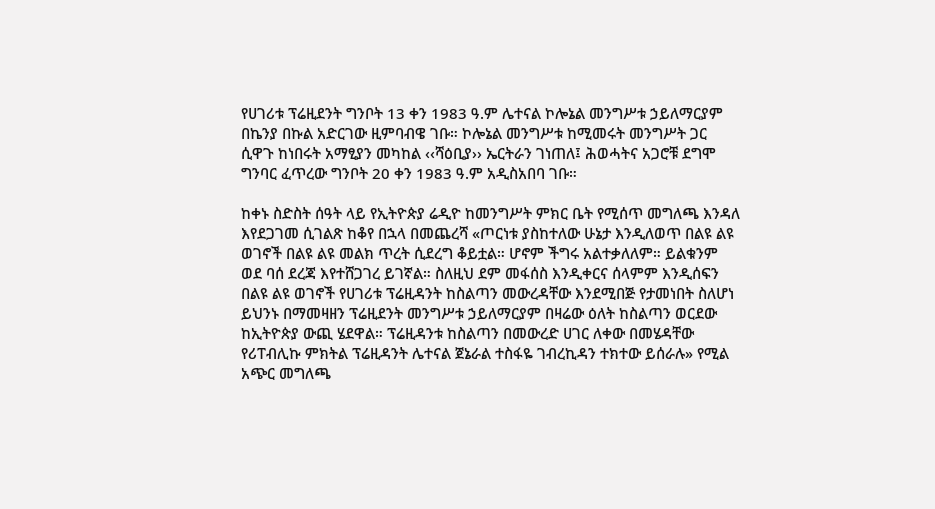የሀገሪቱ ፕሬዚደንት ግንቦት 13 ቀን 1983 ዓ.ም ሌተናል ኮሎኔል መንግሥቱ ኃይለማርያም በኬንያ በኩል አድርገው ዚምባብዌ ገቡ። ኮሎኔል መንግሥቱ ከሚመሩት መንግሥት ጋር ሲዋጉ ከነበሩት አማፂያን መካከል ‹‹ሻዕቢያ›› ኤርትራን ገነጠለ፤ ሕወሓትና አጋሮቹ ደግሞ ግንባር ፈጥረው ግንቦት 20 ቀን 1983 ዓ.ም አዲስአበባ ገቡ።

ከቀኑ ስድስት ሰዓት ላይ የኢትዮጵያ ሬዲዮ ከመንግሥት ምክር ቤት የሚሰጥ መግለጫ እንዳለ እየደጋገመ ሲገልጽ ከቆየ በኋላ በመጨረሻ «ጦርነቱ ያስከተለው ሁኔታ እንዲለወጥ በልዩ ልዩ ወገኖች በልዩ ልዩ መልክ ጥረት ሲደረግ ቆይቷል። ሆኖም ችግሩ አልተቃለለም። ይልቁንም ወደ ባሰ ደረጃ እየተሸጋገረ ይገኛል። ስለዚህ ደም መፋሰስ እንዲቀርና ሰላምም እንዲሰፍን በልዩ ልዩ ወገኖች የሀገሪቱ ፕሬዚዳንት ከስልጣን መውረዳቸው እንደሚበጅ የታመነበት ስለሆነ ይህንኑ በማመዛዘን ፕሬዚደንት መንግሥቱ ኃይለማርያም በዛሬው ዕለት ከስልጣን ወርደው ከኢትዮጵያ ውጪ ሄደዋል። ፕሬዚዳንቱ ከስልጣን በመውረድ ሀገር ለቀው በመሄዳቸው የሪፐብሊኩ ምክትል ፕሬዚዳንት ሌተናል ጀኔራል ተስፋዬ ገብረኪዳን ተክተው ይሰራሉ» የሚል አጭር መግለጫ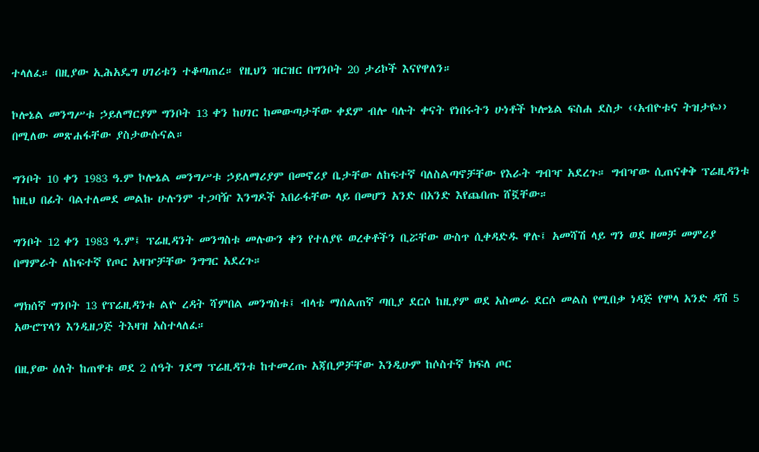ተላለፈ። በዚያው ኢሕአዴግ ሀገሪቱን ተቆጣጠረ። የዚህን ዝርዝር በግንቦት 20 ታሪኮች እናየዋለን።

ኮሎኔል መንግሥቱ ኃይለማርያም ግንቦት 13 ቀን ከሀገር ከመውጣታቸው ቀደም ብሎ ባሉት ቀናት የነበሩትን ሁነቶች ኮሎኔል ፍስሐ ደስታ ‹‹አብዮቱና ትዝታዬ›› በሚለው መጽሐፋቸው ያስታውሱናል።

ግንቦት 10 ቀን 1983 ዓ.ም ኮሎኔል መንግሥቱ ኃይለማሪያም በመኖሪያ ቤታቸው ለከፍተኛ ባለስልጣኖቻቸው የእራት ግብዣ አደረጉ። ግብዣው ሲጠናቀቅ ፕሬዚዳንቱ ከዚህ በፊት ባልተለመደ መልኩ ሁሉንም ተጋባዥ እንግዶች እበራፋቸው ላይ በመሆን አንድ በአንድ እየጨበጡ ሸኟቸው።

ግንቦት 12 ቀን 1983 ዓ.ም፤ ፕሬዚዳንት መንግስቱ መሉውን ቀን የተለያዩ ወረቀቶችን ቢሯቸው ውስጥ ሲቀዳድዱ ዋሉ፤ አመሻሽ ላይ ግን ወደ ዘመቻ መምሪያ በማምራት ለከፍተኛ የጦር አዛዦቻቸው ንግግር አደረጉ።

ማክሰኛ ግንቦት 13 የፕሬዚዳንቱ ልዮ ረዳት ሻምበል መንግስቱ፤ ብላቴ ማሰልጠኛ ጣቢያ ደርሶ ከዚያም ወደ አስመራ ደርሶ መልስ የሚበቃ ነዳጅ የሞላ አንድ ዳሽ 5 አውሮፕላን እንዲዘጋጅ ትእዛዝ አስተላለፈ።

በዚያው ዕለት ከጠዋቱ ወደ 2 ሰዓት ገደማ ፕሬዚዳንቱ ከተመረጡ አጃቢዎቻቸው እንዲሁም ከሶስተኛ ክፍለ ጦር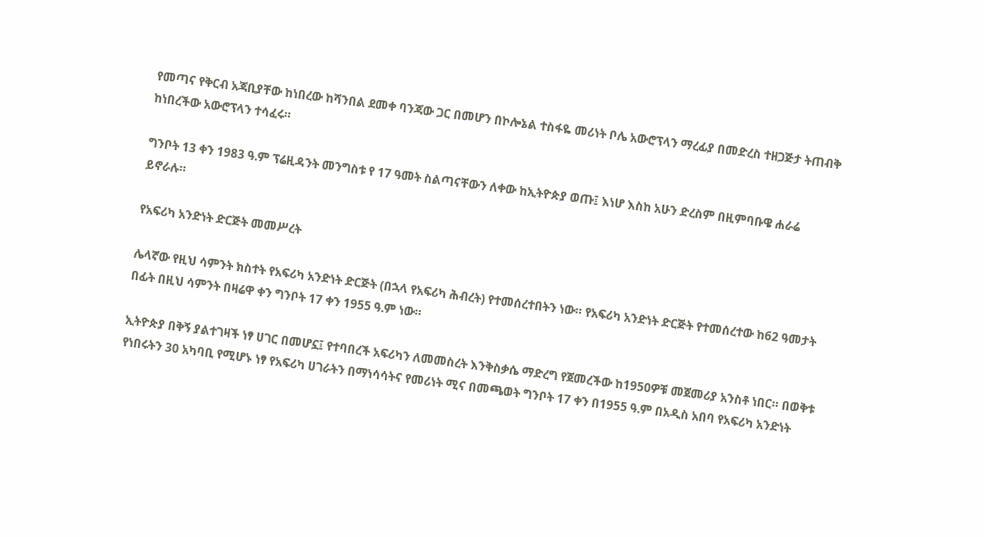የመጣና የቅርብ አጃቢያቸው ከነበረው ከሻንበል ደመቀ ባንጃው ጋር በመሆን በኮሎኔል ተስፋዬ መሪነት ቦሌ አውሮፕላን ማረፊያ በመድረስ ተዘጋጅታ ትጠብቅ ከነበረችው አውሮፕላን ተሳፈሩ።

ግንቦት 13 ቀን 1983 ዓ.ም ፕሬዚዳንት መንግስቱ የ 17 ዓመት ስልጣናቸውን ለቀው ከኢትዮጵያ ወጡ፤ እነሆ እስከ አሁን ድረስም በዚምባቡዌ ሐራሬ ይኖራሉ።

የአፍሪካ አንድነት ድርጅት መመሥረት

ሌላኛው የዚህ ሳምንት ክስተት የአፍሪካ አንድነት ድርጅት (በኋላ የአፍሪካ ሕብረት) የተመሰረተበትን ነው። የአፍሪካ አንድነት ድርጅት የተመሰረተው ከ62 ዓመታት በፊት በዚህ ሳምንት በዛሬዋ ቀን ግንቦት 17 ቀን 1955 ዓ.ም ነው።

ኢትዮጵያ በቅኝ ያልተገዛች ነፃ ሀገር በመሆኗ፤ የተባበረች አፍሪካን ለመመስረት እንቅስቃሴ ማድረግ የጀመረችው ከ1950ዎቹ መጀመሪያ አንስቶ ነበር። በወቅቱ የነበሩትን 30 አካባቢ የሚሆኑ ነፃ የአፍሪካ ሀገራትን በማነሳሳትና የመሪነት ሚና በመጫወት ግንቦት 17 ቀን በ1955 ዓ.ም በአዲስ አበባ የአፍሪካ አንድነት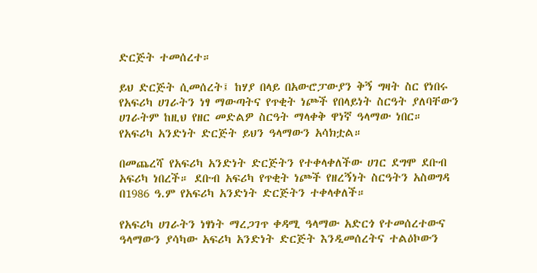ድርጅት ተመሰረተ።

ይህ ድርጅት ሲመሰረት፤ ከሃያ በላይ በአውሮፓውያን ቅኝ ግዛት ስር የነበሩ የአፍሪካ ሀገራትን ነፃ ማውጣትና የጥቂት ነጮች የበላይነት ስርዓት ያለባቸውን ሀገራትም ከዚህ የዘር መድልዎ ስርዓት ማላቀቅ ዋነኛ ዓላማው ነበር። የአፍሪካ አንድነት ድርጅት ይህን ዓላማውን አሳክቷል።

በመጨረሻ የአፍሪካ አንድነት ድርጅትን የተቀላቀለችው ሀገር ደግሞ ደቡብ አፍሪካ ነበረች። ደቡብ አፍሪካ የጥቂት ነጮች የዘረኝነት ስርዓትን አስወግዳ በ1986 ዓ.ም የአፍሪካ አንድነት ድርጅትን ተቀላቀለች።

የአፍሪካ ሀገራትን ነፃነት ማረጋገጥ ቀዳሚ ዓላማው አድርጎ የተመሰረተውና ዓላማውን ያሳካው አፍሪካ አንድነት ድርጅት እንዲመሰረትና ተልዕኮውን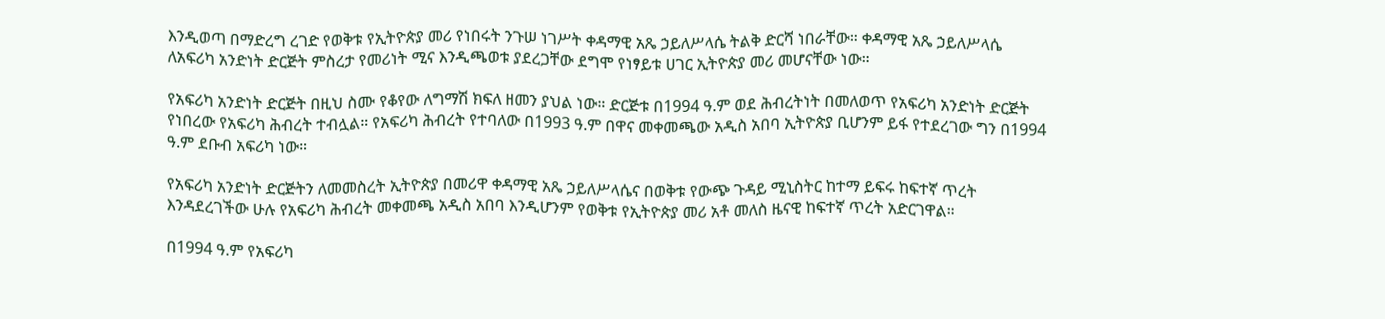እንዲወጣ በማድረግ ረገድ የወቅቱ የኢትዮጵያ መሪ የነበሩት ንጉሠ ነገሥት ቀዳማዊ አጼ ኃይለሥላሴ ትልቅ ድርሻ ነበራቸው። ቀዳማዊ አጼ ኃይለሥላሴ ለአፍሪካ አንድነት ድርጅት ምስረታ የመሪነት ሚና እንዲጫወቱ ያደረጋቸው ደግሞ የነፃይቱ ሀገር ኢትዮጵያ መሪ መሆናቸው ነው።

የአፍሪካ አንድነት ድርጅት በዚህ ስሙ የቆየው ለግማሽ ክፍለ ዘመን ያህል ነው። ድርጅቱ በ1994 ዓ.ም ወደ ሕብረትነት በመለወጥ የአፍሪካ አንድነት ድርጅት የነበረው የአፍሪካ ሕብረት ተብሏል። የአፍሪካ ሕብረት የተባለው በ1993 ዓ.ም በዋና መቀመጫው አዲስ አበባ ኢትዮጵያ ቢሆንም ይፋ የተደረገው ግን በ1994 ዓ.ም ደቡብ አፍሪካ ነው።

የአፍሪካ አንድነት ድርጅትን ለመመስረት ኢትዮጵያ በመሪዋ ቀዳማዊ አጼ ኃይለሥላሴና በወቅቱ የውጭ ጉዳይ ሚኒስትር ከተማ ይፍሩ ከፍተኛ ጥረት እንዳደረገችው ሁሉ የአፍሪካ ሕብረት መቀመጫ አዲስ አበባ እንዲሆንም የወቅቱ የኢትዮጵያ መሪ አቶ መለስ ዜናዊ ከፍተኛ ጥረት አድርገዋል።

በ1994 ዓ.ም የአፍሪካ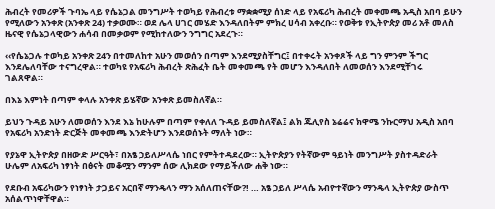ሕብረት የመሪዎች ጉባኤ ላይ የሴኔጋል መንግሥት ተወካይ የሕብረቱ ማቋቋሚያ ሰነድ ላይ የአፍሪካ ሕብረት መቀመጫ አዲስ አበባ ይሁን የሚለውን አንቀጽ (አንቀጽ 24) ተቃወሙ። ወደ ሌላ ሀገር መሄድ እንዳለበትም ምክረ ሀሳብ አቀረቡ። የወቅቱ የኢትዮጵያ መሪ አቶ መለስ ዜናዊ የሴኔጋላዊውን ሐሳብ በመቃወም የሚከተለውን ንግግር አደረጉ።

‹‹የሴኔጋሉ ተወካይ አንቀጽ 24ን በተመለከተ አሁን መወሰን በጣም እንደሚያስቸግር፤ በተቀሩት አንቀጾች ላይ ግን ምንም ችግር እንደሌለባቸው ተናግረዋል። ተወካዩ የአፍሪካ ሕብረት ጽሕፈት ቤት መቀመጫ የት መሆን እንዳለበት ለመወሰን እንደሚቸገሩ ገልጸዋል።

በእኔ እምነት በጣም ቀላሉ አንቀጽ ይሄኛው አንቀጽ ይመስለኛል።

ይህን ጉዳይ አሁን ለመወሰን እንደ እኔ ከሁሉም በጣም የቀለለ ጉዳይ ይመስለኛል፤ ልክ ጁሊየስ ኔሬሬና ክዋሜ ንኩርማህ አዲስ አበባ የአፍሪካ አንድነት ድርጅት መቀመጫ እንድትሆን እንደወሰኑት ማለት ነው።

የያኔዋ ኢትዮጵያ በዘውድ ሥርዓት፣ በአፄ ኃይለሥላሴ ነበር የምትተዳደረው። ኢትዮጵያን የትኛውም ዓይነት መንግሥት ያስተዳድራት ሁሌም ለአፍሪካ ነፃነት በፅናት መቆሟን ማንም ሰው ሊክደው የማይችለው ሐቅ ነው።

የደቡብ አፍሪካውን የነፃነት ታጋይና አርበኛ ማንዴላን ማን አሰለጠናቸው?! … አፄ ኃይለ ሥላሴ አብዮተኛውን ማንዴላ ኢትዮጵያ ውስጥ አሰልጥነዋቸዋል።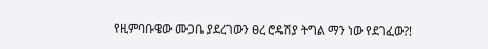የዚምባቡዌው ሙጋቤ ያደረገውን ፀረ ሮዴሽያ ትግል ማን ነው የደገፈው?!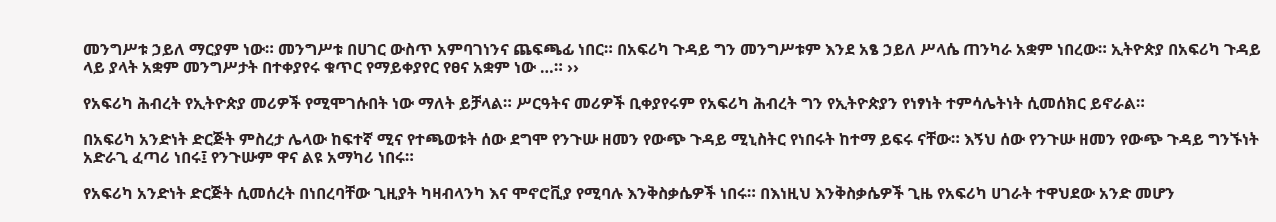መንግሥቱ ኃይለ ማርያም ነው። መንግሥቱ በሀገር ውስጥ አምባገነንና ጨፍጫፊ ነበር። በአፍሪካ ጉዳይ ግን መንግሥቱም እንደ አፄ ኃይለ ሥላሴ ጠንካራ አቋም ነበረው። ኢትዮጵያ በአፍሪካ ጉዳይ ላይ ያላት አቋም መንግሥታት በተቀያየሩ ቁጥር የማይቀያየር የፀና አቋም ነው …። ››

የአፍሪካ ሕብረት የኢትዮጵያ መሪዎች የሚሞገሱበት ነው ማለት ይቻላል። ሥርዓትና መሪዎች ቢቀያየሩም የአፍሪካ ሕብረት ግን የኢትዮጵያን የነፃነት ተምሳሌትነት ሲመሰክር ይኖራል።

በአፍሪካ አንድነት ድርጅት ምስረታ ሌላው ከፍተኛ ሚና የተጫወቱት ሰው ደግሞ የንጉሡ ዘመን የውጭ ጉዳይ ሚኒስትር የነበሩት ከተማ ይፍሩ ናቸው። እኝህ ሰው የንጉሡ ዘመን የውጭ ጉዳይ ግንኙነት አድራጊ ፈጣሪ ነበሩ፤ የንጉሡም ዋና ልዩ አማካሪ ነበሩ።

የአፍሪካ አንድነት ድርጅት ሲመሰረት በነበረባቸው ጊዚያት ካዛብላንካ እና ሞኖሮቪያ የሚባሉ እንቅስቃሴዎች ነበሩ። በእነዚህ እንቅስቃሴዎች ጊዜ የአፍሪካ ሀገራት ተዋህደው አንድ መሆን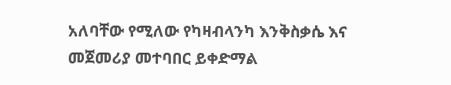አለባቸው የሚለው የካዛብላንካ እንቅስቃሴ እና መጀመሪያ መተባበር ይቀድማል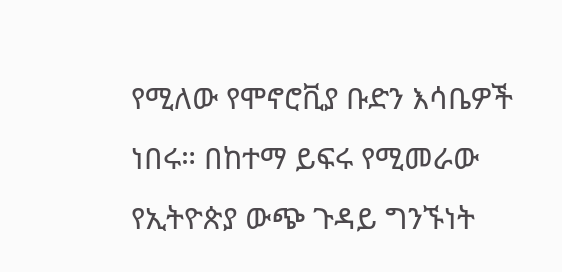የሚለው የሞኖሮቪያ ቡድን እሳቤዎች ነበሩ። በከተማ ይፍሩ የሚመራው የኢትዮጵያ ውጭ ጉዳይ ግንኙነት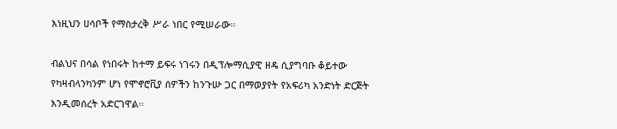እነዚህን ሀሳቦች የማስታረቅ ሥራ ነበር የሚሠራው።

ብልህና በሳል የነበሩት ከተማ ይፍሩ ነገሩን በዲፕሎማሲያዊ ዘዴ ሲያግባቡ ቆይተው የካዛብላንካንም ሆነ የሞኖሮቪያ ሰዎችን ከንጉሡ ጋር በማወያየት የአፍሪካ አንድነት ድርጅት እንዲመሰረት አድርገዋል።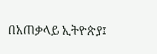በአጠቃላይ ኢትዮጵያ፤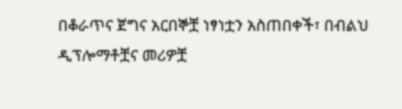በቆራጥና ጀግና አርበኞቿ ነፃነቷን አስጠበቀች፣ በብልህ ዲፕሎማቶቿና መሪዎቿ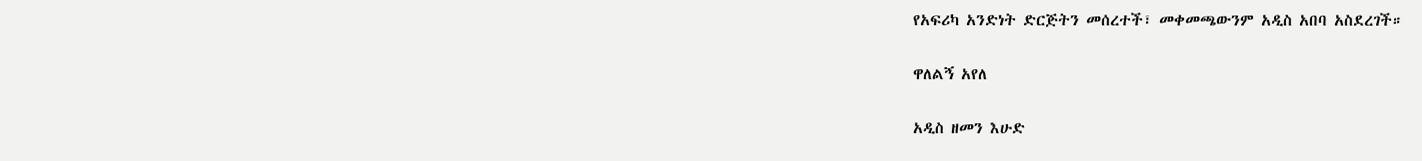የአፍሪካ አንድነት ድርጅትን መሰረተች፣ መቀመጫውንም አዲስ አበባ አስደረገች።

ዋለልኝ አየለ

አዲስ ዘመን እሁድ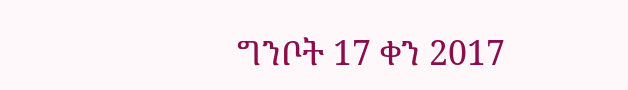ግንቦት 17 ቀን 2017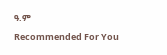ዓ.ም

Recommended For You